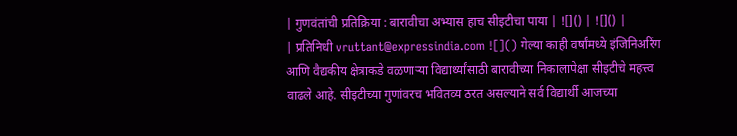| गुणवंतांची प्रतिक्रिया : बारावीचा अभ्यास हाच सीइटीचा पाया | ![]() | ![]() |
| प्रतिनिधी vruttant@expressindia.com ![]() गेल्या काही वर्षांमध्ये इंजिनिअरिंग आणि वैद्यकीय क्षेत्राकडे वळणाऱ्या विद्यार्थ्यांसाठी बारावीच्या निकालापेक्षा सीइटीचे महत्त्व वाढले आहे. सीइटीच्या गुणांवरच भवितव्य ठरत असल्याने सर्व विद्यार्थी आजच्या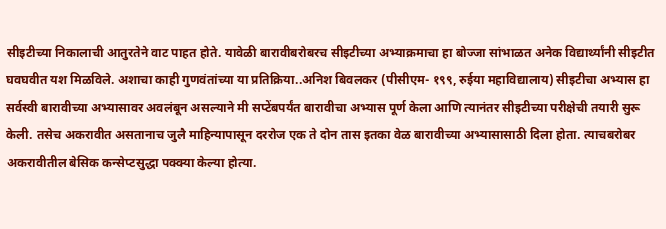सीइटीच्या निकालाची आतुरतेने वाट पाहत होते. यावेळी बारावीबरोबरच सीइटीच्या अभ्याक्रमाचा हा बोज्जा सांभाळत अनेक विद्यार्थ्यांनी सीइटीत घवघवीत यश मिळविले. अशाचा काही गुणवंतांच्या या प्रतिक्रिया..अनिश बिवलकर (पीसीएम- १९९, रुईया महाविद्यालाय) सीइटीचा अभ्यास हा सर्वस्वी बारावीच्या अभ्यासावर अवलंबून असल्याने मी सप्टेंबपर्यंत बारावीचा अभ्यास पूर्ण केला आणि त्यानंतर सीइटीच्या परीक्षेची तयारी सुरू केली. तसेच अकरावीत असतानाच जुलै माहिन्यापासून दररोज एक ते दोन तास इतका वेळ बारावीच्या अभ्यासासाठी दिला होता. त्याचबरोबर अकरावीतील बेसिक कन्सेप्टसुद्धा पक्क्या केल्या होत्या.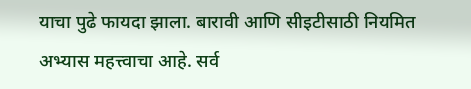याचा पुढे फायदा झाला. बारावी आणि सीइटीसाठी नियमित अभ्यास महत्त्वाचा आहे. सर्व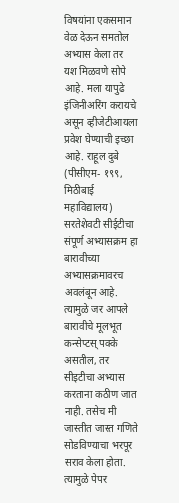विषयांना एकसमान वेळ देऊन समतोल अभ्यास केला तर यश मिळवणे सोपे आहे. मला यापुढे इंजिनीअरिंग करायचे असून व्हीजेटीआयला प्रवेश घेण्याची इच्छा आहे. राहूल दुबे (पीसीएम- १९९, मिठीबाई महाविद्यालय) सरतेशेवटी सीईटीचा संपूर्ण अभ्यासक्रम हा बारावीच्या अभ्यासक्रमावरच अवलंबून आहे. त्यामुळे जर आपले बारावीचे मूलभूत कन्सेप्टस् पक्के असतील, तर सीइटीचा अभ्यास करताना कठीण जात नाही. तसेच मी जास्तीत जास्त गणिते सोडविण्याचा भरपूर सराव केला होता. त्यामुळे पेपर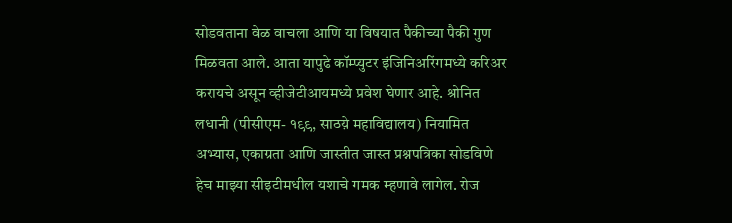सोडवताना वेळ वाचला आणि या विषयात पैकीच्या पैकी गुण मिळवता आले. आता यापुढे कॉम्प्युटर इंजिनिअरिंगमध्ये करिअर करायचे असून व्हीजेटीआयमध्ये प्रवेश घेणार आहे. श्रोनित लधानी (पीसीएम- १९९, साठय़े महाविद्यालय) नियामित अभ्यास, एकाग्रता आणि जास्तीत जास्त प्रश्नपत्रिका सोडविणे हेच माझ्या सीइटीमधील यशाचे गमक म्हणावे लागेल. रोज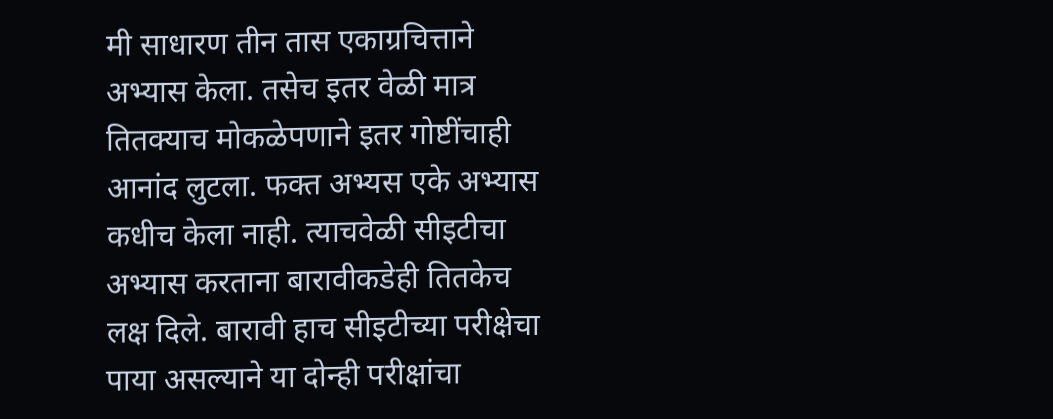मी साधारण तीन तास एकाग्रचित्ताने अभ्यास केला. तसेच इतर वेळी मात्र तितक्याच मोकळेपणाने इतर गोष्टींचाही आनांद लुटला. फक्त अभ्यस एके अभ्यास कधीच केला नाही. त्याचवेळी सीइटीचा अभ्यास करताना बारावीकडेही तितकेच लक्ष दिले. बारावी हाच सीइटीच्या परीक्षेचा पाया असल्याने या दोन्ही परीक्षांचा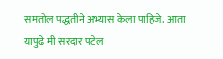समतोल पद्धतीने अभ्यास केला पाहिजे. आता यापुढे मी सरदार पटेल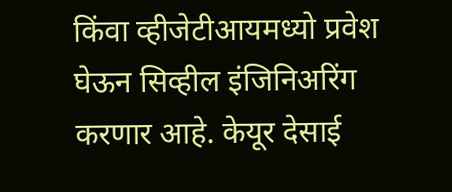किंवा व्हीजेटीआयमध्यो प्रवेश घेऊन सिव्हील इंजिनिअरिंग करणार आहे. केयूर देसाई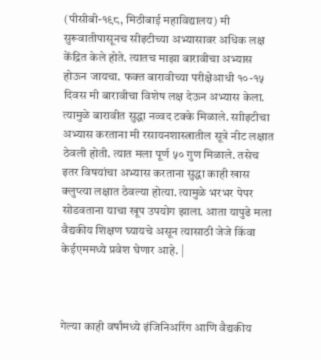(पीसीबी-१९८, मिठीबाई महाविद्यालय) मी सुरूवातीपासूनच सीइटीच्या अभ्यासावर अधिक लक्ष केंद्रित केले होते. त्यातच माझा बारावीचा अभ्यास होऊन जायचा. फक्त बारावीच्या परीक्षेआधी १०-१५ दिवस मी बारावीचा विशेष लक्ष देऊन अभ्यास केला. त्यामुळे बारावीत सुद्धा नव्वद टक्के मिळाले. साीइटीचा अभ्यास करताना मी रसायनशास्त्रातील सूत्रे नीट लक्षात ठेवली होती. त्यात मला पूर्ण ५० गुण मिळाले. तसेच इतर विषयांचा अभ्यास करताना सुद्धा काही खास क्लुप्त्या लक्षात ठेवल्या होत्या. त्यामुळे भरभर पेपर सोडवताना याचा खूप उपयोग झाला. आता यापुढे मला वैद्यकीय शिक्षण घ्यायचे असून त्यासाठी जेजे किंवा केईएममध्ये प्रवेश घेणार आहे. |



गेल्या काही वर्षांमध्ये इंजिनिअरिंग आणि वैद्यकीय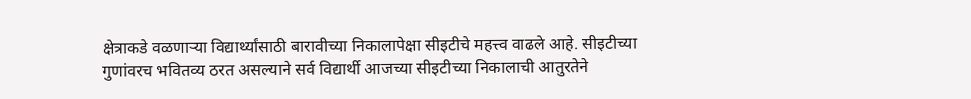क्षेत्राकडे वळणाऱ्या विद्यार्थ्यांसाठी बारावीच्या निकालापेक्षा सीइटीचे महत्त्व वाढले आहे. सीइटीच्या गुणांवरच भवितव्य ठरत असल्याने सर्व विद्यार्थी आजच्या सीइटीच्या निकालाची आतुरतेने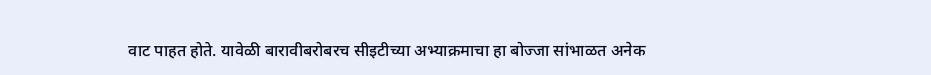वाट पाहत होते. यावेळी बारावीबरोबरच सीइटीच्या अभ्याक्रमाचा हा बोज्जा सांभाळत अनेक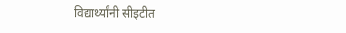विद्यार्थ्यांनी सीइटीत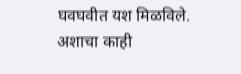घवघवीत यश मिळविले. अशाचा काही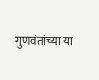गुणवंतांच्या या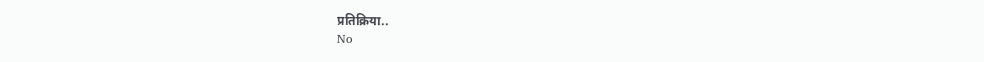प्रतिक्रिया..
No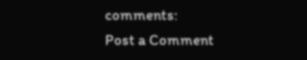comments:
Post a Comment